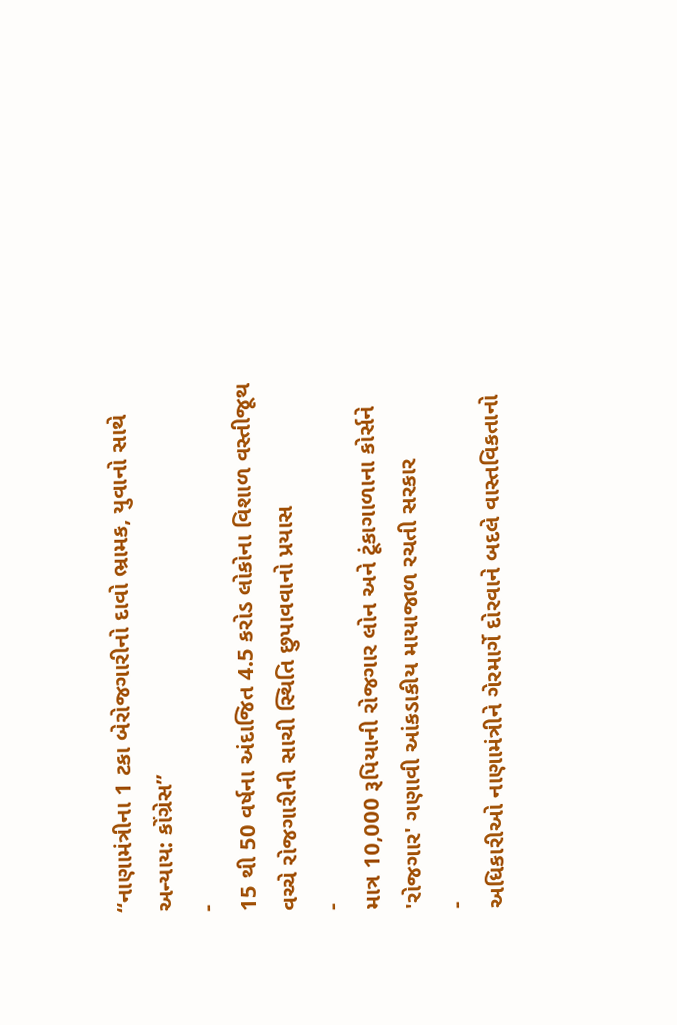“નાણામંત્રીના 1 ટકા બેરોજગારીનો દાવો ભ્રામક, યુવાનો સાથે અન્યાય: કોંગ્રેસ”
-
15 થી 50 વર્ષના અંદાજિત 4.5 કરોડ લોકોના વિશાળ વસ્તીજૂથ વચ્ચે રોજગારીની સાચી સ્થિતિ છુપાવવાનો પ્રયાસ
-
માત્ર 10,000 રૂપિયાની રોજગાર લોન અને ટૂંકાગાળાના કોર્સને 'રોજગાર' ગણાવી આંકડાકીય માયાજાળ રચતી સરકાર
-
અધિકારીઓ નાણામંત્રીને ગેરમાર્ગે દોરવાને બદલે વાસ્તવિકતાનો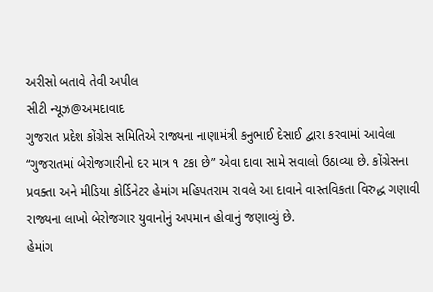અરીસો બતાવે તેવી અપીલ
સીટી ન્યૂઝ@અમદાવાદ
ગુજરાત પ્રદેશ કોંગ્રેસ સમિતિએ રાજ્યના નાણામંત્રી કનુભાઈ દેસાઈ દ્વારા કરવામાં આવેલા “ગુજરાતમાં બેરોજગારીનો દર માત્ર ૧ ટકા છે” એવા દાવા સામે સવાલો ઉઠાવ્યા છે. કોંગ્રેસના પ્રવક્તા અને મીડિયા કોર્ડિનેટર હેમાંગ મહિપતરામ રાવલે આ દાવાને વાસ્તવિકતા વિરુદ્ધ ગણાવી રાજ્યના લાખો બેરોજગાર યુવાનોનું અપમાન હોવાનું જણાવ્યું છે.
હેમાંગ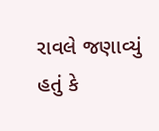રાવલે જણાવ્યું હતું કે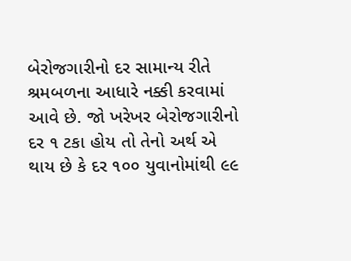બેરોજગારીનો દર સામાન્ય રીતે શ્રમબળના આધારે નક્કી કરવામાં આવે છે. જો ખરેખર બેરોજગારીનો દર ૧ ટકા હોય તો તેનો અર્થ એ થાય છે કે દર ૧૦૦ યુવાનોમાંથી ૯૯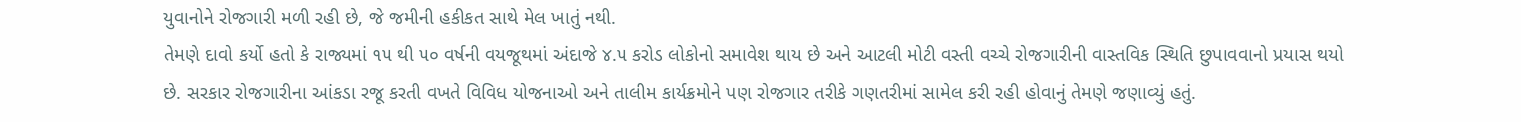યુવાનોને રોજગારી મળી રહી છે, જે જમીની હકીકત સાથે મેલ ખાતું નથી.
તેમણે દાવો કર્યો હતો કે રાજ્યમાં ૧૫ થી ૫૦ વર્ષની વયજૂથમાં અંદાજે ૪.૫ કરોડ લોકોનો સમાવેશ થાય છે અને આટલી મોટી વસ્તી વચ્ચે રોજગારીની વાસ્તવિક સ્થિતિ છુપાવવાનો પ્રયાસ થયો છે. સરકાર રોજગારીના આંકડા રજૂ કરતી વખતે વિવિધ યોજનાઓ અને તાલીમ કાર્યક્રમોને પણ રોજગાર તરીકે ગણતરીમાં સામેલ કરી રહી હોવાનું તેમણે જણાવ્યું હતું.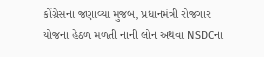કોંગ્રેસના જણાવ્યા મુજબ, પ્રધાનમંત્રી રોજગાર યોજના હેઠળ મળતી નાની લોન અથવા NSDCના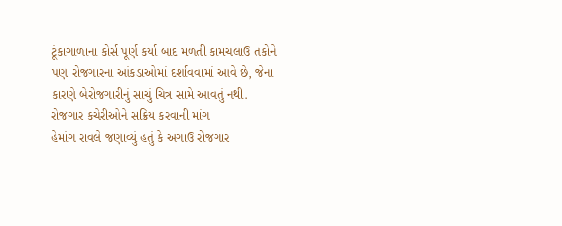ટૂંકાગાળાના કોર્સ પૂર્ણ કર્યા બાદ મળતી કામચલાઉ તકોને પણ રોજગારના આંકડાઓમાં દર્શાવવામાં આવે છે, જેના કારણે બેરોજગારીનું સાચું ચિત્ર સામે આવતું નથી.
રોજગાર કચેરીઓને સક્રિય કરવાની માંગ
હેમાંગ રાવલે જણાવ્યું હતું કે અગાઉ રોજગાર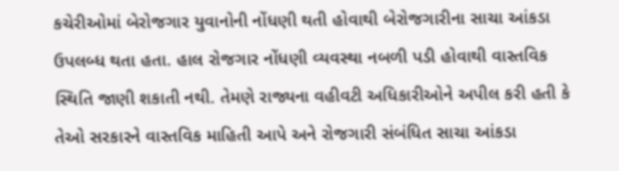કચેરીઓમાં બેરોજગાર યુવાનોની નોંધણી થતી હોવાથી બેરોજગારીના સાચા આંકડા ઉપલબ્ધ થતા હતા. હાલ રોજગાર નોંધણી વ્યવસ્થા નબળી પડી હોવાથી વાસ્તવિક સ્થિતિ જાણી શકાતી નથી. તેમણે રાજ્યના વહીવટી અધિકારીઓને અપીલ કરી હતી કે તેઓ સરકારને વાસ્તવિક માહિતી આપે અને રોજગારી સંબંધિત સાચા આંકડા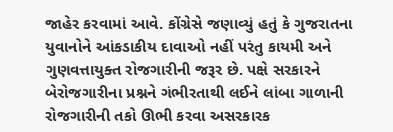જાહેર કરવામાં આવે. કોંગ્રેસે જણાવ્યું હતું કે ગુજરાતના યુવાનોને આંકડાકીય દાવાઓ નહીં પરંતુ કાયમી અને ગુણવત્તાયુક્ત રોજગારીની જરૂર છે. પક્ષે સરકારને બેરોજગારીના પ્રશ્નને ગંભીરતાથી લઈને લાંબા ગાળાની રોજગારીની તકો ઊભી કરવા અસરકારક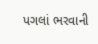પગલાં ભરવાની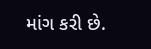માંગ કરી છે.